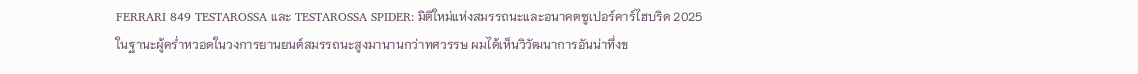FERRARI 849 TESTAROSSA และ TESTAROSSA SPIDER: มิติใหม่แห่งสมรรถนะและอนาคตซูเปอร์คาร์ไฮบริด 2025
ในฐานะผู้คร่ำหวอดในวงการยานยนต์สมรรถนะสูงมานานกว่าทศวรรษ ผมได้เห็นวิวัฒนาการอันน่าทึ่งข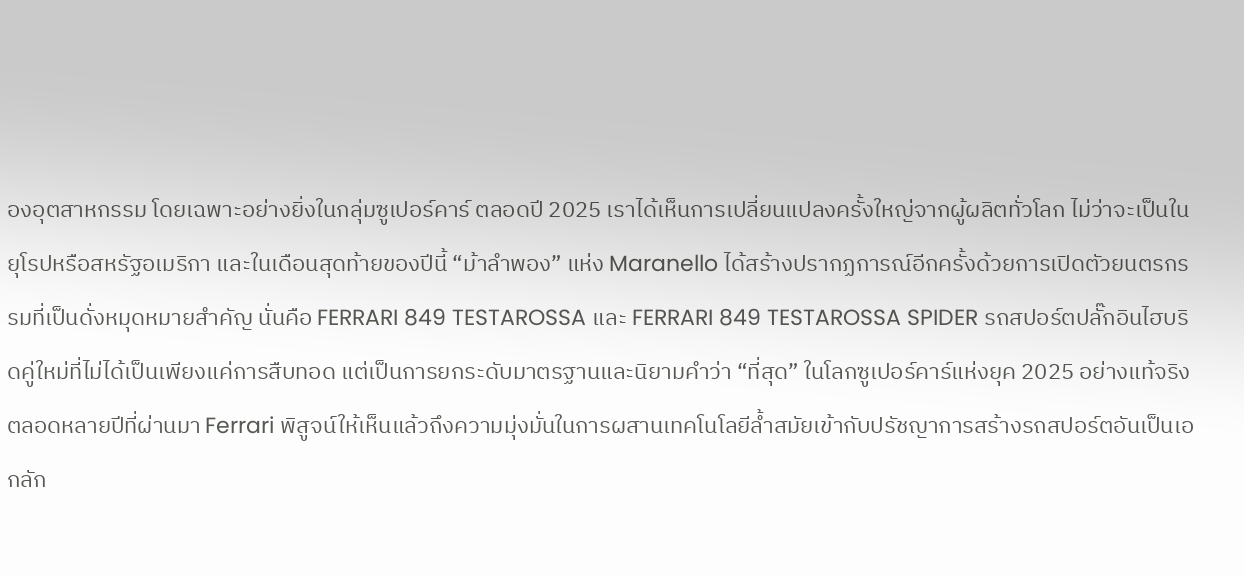องอุตสาหกรรม โดยเฉพาะอย่างยิ่งในกลุ่มซูเปอร์คาร์ ตลอดปี 2025 เราได้เห็นการเปลี่ยนแปลงครั้งใหญ่จากผู้ผลิตทั่วโลก ไม่ว่าจะเป็นในยุโรปหรือสหรัฐอเมริกา และในเดือนสุดท้ายของปีนี้ “ม้าลำพอง” แห่ง Maranello ได้สร้างปรากฏการณ์อีกครั้งด้วยการเปิดตัวยนตรกรรมที่เป็นดั่งหมุดหมายสำคัญ นั่นคือ FERRARI 849 TESTAROSSA และ FERRARI 849 TESTAROSSA SPIDER รถสปอร์ตปลั๊กอินไฮบริดคู่ใหม่ที่ไม่ได้เป็นเพียงแค่การสืบทอด แต่เป็นการยกระดับมาตรฐานและนิยามคำว่า “ที่สุด” ในโลกซูเปอร์คาร์แห่งยุค 2025 อย่างแท้จริง
ตลอดหลายปีที่ผ่านมา Ferrari พิสูจน์ให้เห็นแล้วถึงความมุ่งมั่นในการผสานเทคโนโลยีล้ำสมัยเข้ากับปรัชญาการสร้างรถสปอร์ตอันเป็นเอกลัก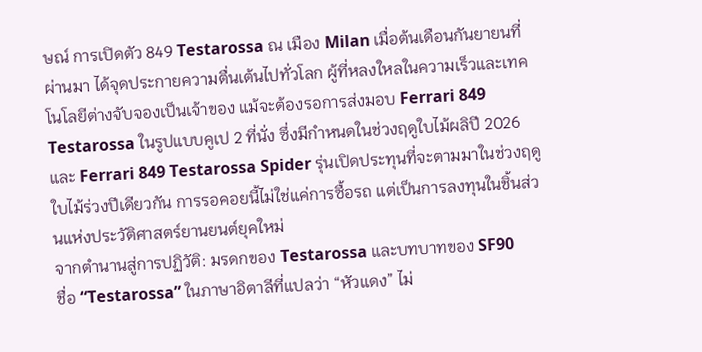ษณ์ การเปิดตัว 849 Testarossa ณ เมือง Milan เมื่อต้นเดือนกันยายนที่ผ่านมา ได้จุดประกายความตื่นเต้นไปทั่วโลก ผู้ที่หลงใหลในความเร็วและเทคโนโลยีต่างจับจองเป็นเจ้าของ แม้จะต้องรอการส่งมอบ Ferrari 849 Testarossa ในรูปแบบคูเป 2 ที่นั่ง ซึ่งมีกำหนดในช่วงฤดูใบไม้ผลิปี 2026 และ Ferrari 849 Testarossa Spider รุ่นเปิดประทุนที่จะตามมาในช่วงฤดูใบไม้ร่วงปีเดียวกัน การรอคอยนี้ไม่ใช่แค่การซื้อรถ แต่เป็นการลงทุนในชิ้นส่วนแห่งประวัติศาสตร์ยานยนต์ยุคใหม่
จากตำนานสู่การปฏิวัติ: มรดกของ Testarossa และบทบาทของ SF90
ชื่อ “Testarossa” ในภาษาอิตาลีที่แปลว่า “หัวแดง” ไม่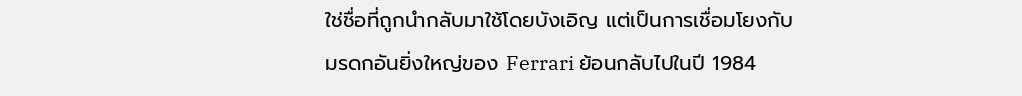ใช่ชื่อที่ถูกนำกลับมาใช้โดยบังเอิญ แต่เป็นการเชื่อมโยงกับมรดกอันยิ่งใหญ่ของ Ferrari ย้อนกลับไปในปี 1984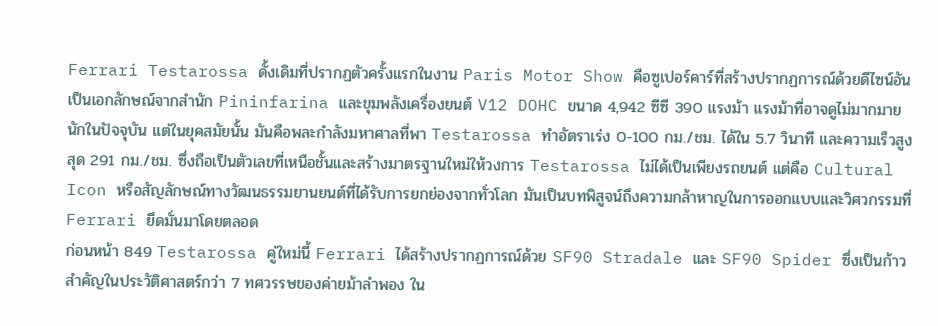Ferrari Testarossa ดั้งเดิมที่ปรากฏตัวครั้งแรกในงาน Paris Motor Show คือซูเปอร์คาร์ที่สร้างปรากฏการณ์ด้วยดีไซน์อันเป็นเอกลักษณ์จากสำนัก Pininfarina และขุมพลังเครื่องยนต์ V12 DOHC ขนาด 4,942 ซีซี 390 แรงม้า แรงม้าที่อาจดูไม่มากมายนักในปัจจุบัน แต่ในยุคสมัยนั้น มันคือพละกำลังมหาศาลที่พา Testarossa ทำอัตราเร่ง 0-100 กม./ชม. ได้ใน 5.7 วินาที และความเร็วสูงสุด 291 กม./ชม. ซึ่งถือเป็นตัวเลขที่เหนือชั้นและสร้างมาตรฐานใหม่ให้วงการ Testarossa ไม่ได้เป็นเพียงรถยนต์ แต่คือ Cultural Icon หรือสัญลักษณ์ทางวัฒนธรรมยานยนต์ที่ได้รับการยกย่องจากทั่วโลก มันเป็นบทพิสูจน์ถึงความกล้าหาญในการออกแบบและวิศวกรรมที่ Ferrari ยึดมั่นมาโดยตลอด
ก่อนหน้า 849 Testarossa คู่ใหม่นี้ Ferrari ได้สร้างปรากฏการณ์ด้วย SF90 Stradale และ SF90 Spider ซึ่งเป็นก้าวสำคัญในประวัติศาสตร์กว่า 7 ทศวรรษของค่ายม้าลำพอง ใน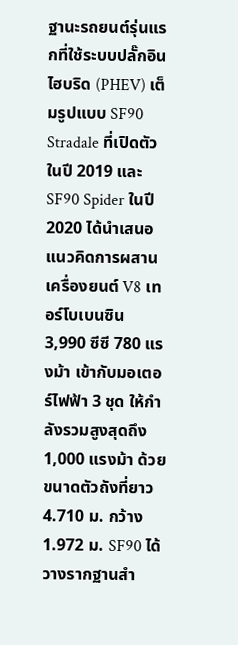ฐานะรถยนต์รุ่นแรกที่ใช้ระบบปลั๊กอินไฮบริด (PHEV) เต็มรูปแบบ SF90 Stradale ที่เปิดตัวในปี 2019 และ SF90 Spider ในปี 2020 ได้นำเสนอแนวคิดการผสานเครื่องยนต์ V8 เทอร์โบเบนซิน 3,990 ซีซี 780 แรงม้า เข้ากับมอเตอร์ไฟฟ้า 3 ชุด ให้กำลังรวมสูงสุดถึง 1,000 แรงม้า ด้วยขนาดตัวถังที่ยาว 4.710 ม. กว้าง 1.972 ม. SF90 ได้วางรากฐานสำ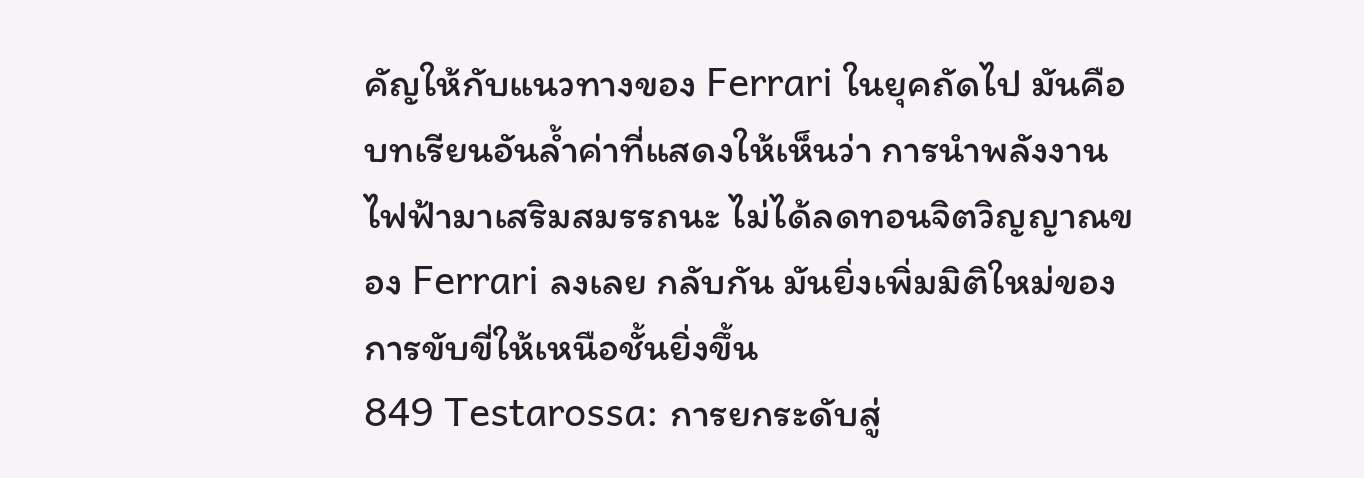คัญให้กับแนวทางของ Ferrari ในยุคถัดไป มันคือบทเรียนอันล้ำค่าที่แสดงให้เห็นว่า การนำพลังงานไฟฟ้ามาเสริมสมรรถนะ ไม่ได้ลดทอนจิตวิญญาณของ Ferrari ลงเลย กลับกัน มันยิ่งเพิ่มมิติใหม่ของการขับขี่ให้เหนือชั้นยิ่งขึ้น
849 Testarossa: การยกระดับสู่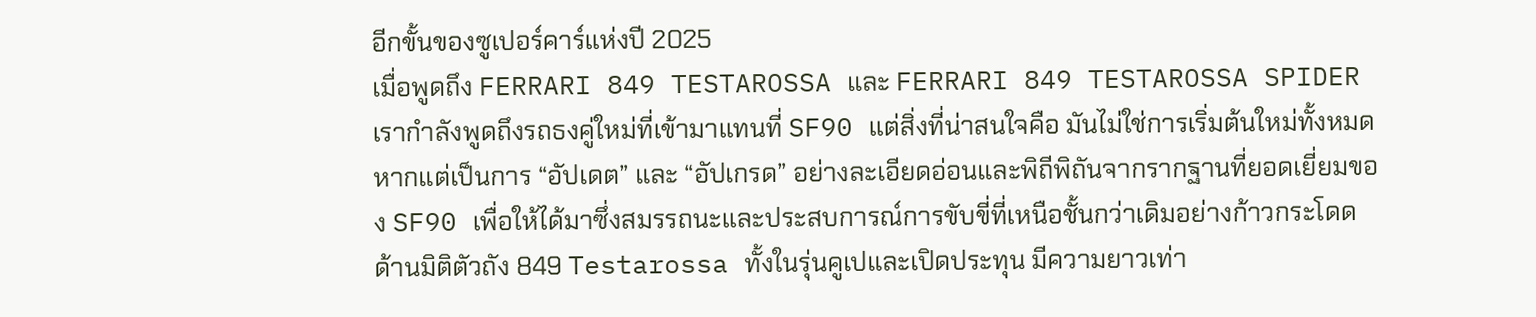อีกขั้นของซูเปอร์คาร์แห่งปี 2025
เมื่อพูดถึง FERRARI 849 TESTAROSSA และ FERRARI 849 TESTAROSSA SPIDER เรากำลังพูดถึงรถธงคู่ใหม่ที่เข้ามาแทนที่ SF90 แต่สิ่งที่น่าสนใจคือ มันไม่ใช่การเริ่มต้นใหม่ทั้งหมด หากแต่เป็นการ “อัปเดต” และ “อัปเกรด” อย่างละเอียดอ่อนและพิถีพิถันจากรากฐานที่ยอดเยี่ยมของ SF90 เพื่อให้ได้มาซึ่งสมรรถนะและประสบการณ์การขับขี่ที่เหนือชั้นกว่าเดิมอย่างก้าวกระโดด
ด้านมิติตัวถัง 849 Testarossa ทั้งในรุ่นคูเปและเปิดประทุน มีความยาวเท่า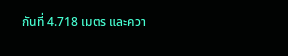กันที่ 4.718 เมตร และควา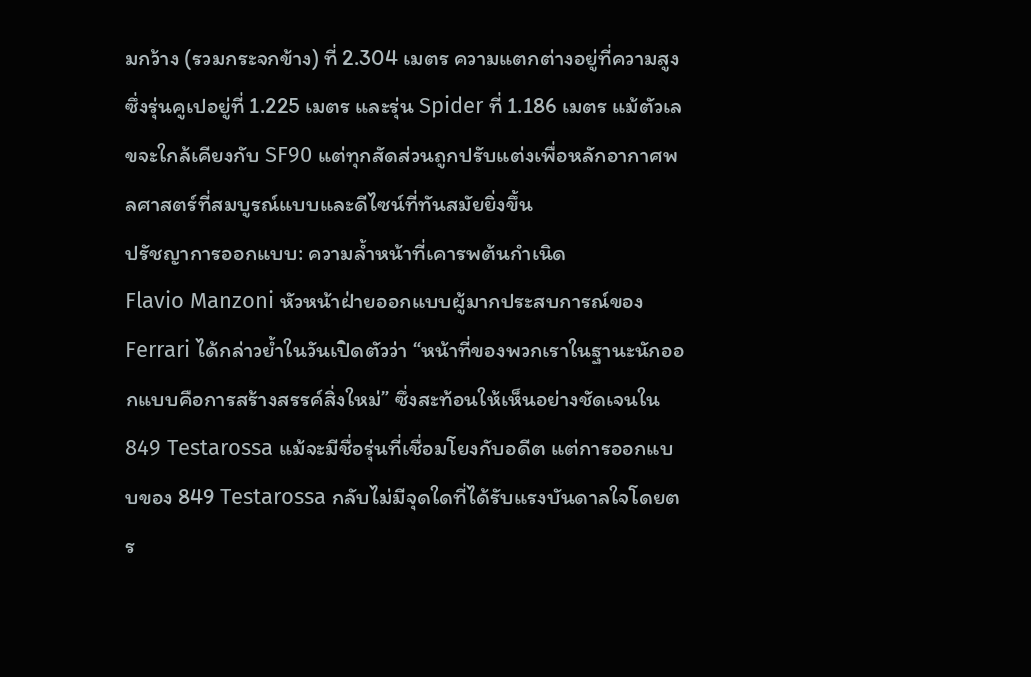มกว้าง (รวมกระจกข้าง) ที่ 2.304 เมตร ความแตกต่างอยู่ที่ความสูง ซึ่งรุ่นคูเปอยู่ที่ 1.225 เมตร และรุ่น Spider ที่ 1.186 เมตร แม้ตัวเลขจะใกล้เคียงกับ SF90 แต่ทุกสัดส่วนถูกปรับแต่งเพื่อหลักอากาศพลศาสตร์ที่สมบูรณ์แบบและดีไซน์ที่ทันสมัยยิ่งขึ้น
ปรัชญาการออกแบบ: ความล้ำหน้าที่เคารพต้นกำเนิด
Flavio Manzoni หัวหน้าฝ่ายออกแบบผู้มากประสบการณ์ของ Ferrari ได้กล่าวย้ำในวันเปิดตัวว่า “หน้าที่ของพวกเราในฐานะนักออกแบบคือการสร้างสรรค์สิ่งใหม่” ซึ่งสะท้อนให้เห็นอย่างชัดเจนใน 849 Testarossa แม้จะมีชื่อรุ่นที่เชื่อมโยงกับอดีต แต่การออกแบบของ 849 Testarossa กลับไม่มีจุดใดที่ได้รับแรงบันดาลใจโดยตร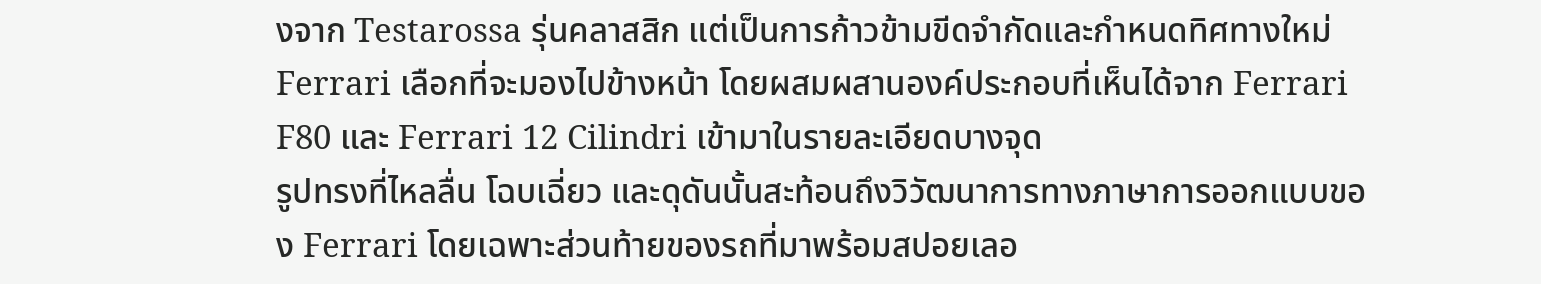งจาก Testarossa รุ่นคลาสสิก แต่เป็นการก้าวข้ามขีดจำกัดและกำหนดทิศทางใหม่ Ferrari เลือกที่จะมองไปข้างหน้า โดยผสมผสานองค์ประกอบที่เห็นได้จาก Ferrari F80 และ Ferrari 12 Cilindri เข้ามาในรายละเอียดบางจุด
รูปทรงที่ไหลลื่น โฉบเฉี่ยว และดุดันนั้นสะท้อนถึงวิวัฒนาการทางภาษาการออกแบบของ Ferrari โดยเฉพาะส่วนท้ายของรถที่มาพร้อมสปอยเลอ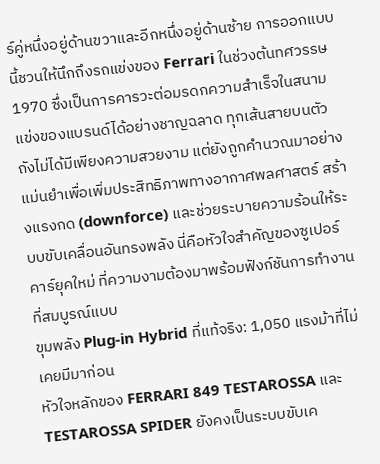ร์คู่หนึ่งอยู่ด้านขวาและอีกหนึ่งอยู่ด้านซ้าย การออกแบบนี้ชวนให้นึกถึงรถแข่งของ Ferrari ในช่วงต้นทศวรรษ 1970 ซึ่งเป็นการคารวะต่อมรดกความสำเร็จในสนามแข่งของแบรนด์ได้อย่างชาญฉลาด ทุกเส้นสายบนตัวถังไม่ได้มีเพียงความสวยงาม แต่ยังถูกคำนวณมาอย่างแม่นยำเพื่อเพิ่มประสิทธิภาพทางอากาศพลศาสตร์ สร้างแรงกด (downforce) และช่วยระบายความร้อนให้ระบบขับเคลื่อนอันทรงพลัง นี่คือหัวใจสำคัญของซูเปอร์คาร์ยุคใหม่ ที่ความงามต้องมาพร้อมฟังก์ชันการทำงานที่สมบูรณ์แบบ
ขุมพลัง Plug-in Hybrid ที่แท้จริง: 1,050 แรงม้าที่ไม่เคยมีมาก่อน
หัวใจหลักของ FERRARI 849 TESTAROSSA และ TESTAROSSA SPIDER ยังคงเป็นระบบขับเค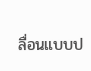ลื่อนแบบป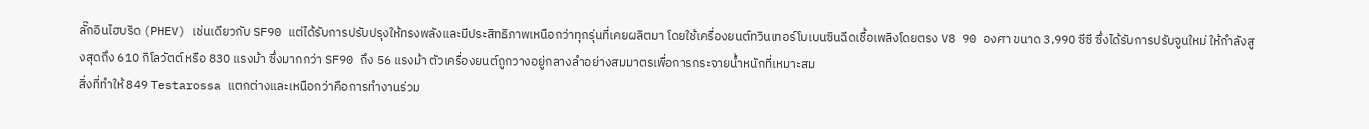ลั๊กอินไฮบริด (PHEV) เช่นเดียวกับ SF90 แต่ได้รับการปรับปรุงให้ทรงพลังและมีประสิทธิภาพเหนือกว่าทุกรุ่นที่เคยผลิตมา โดยใช้เครื่องยนต์ทวินเทอร์โบเบนซินฉีดเชื้อเพลิงโดยตรง V8 90 องศา ขนาด 3,990 ซีซี ซึ่งได้รับการปรับจูนใหม่ ให้กำลังสูงสุดถึง 610 กิโลวัตต์ หรือ 830 แรงม้า ซึ่งมากกว่า SF90 ถึง 56 แรงม้า ตัวเครื่องยนต์ถูกวางอยู่กลางลำอย่างสมมาตรเพื่อการกระจายน้ำหนักที่เหมาะสม
สิ่งที่ทำให้ 849 Testarossa แตกต่างและเหนือกว่าคือการทำงานร่วม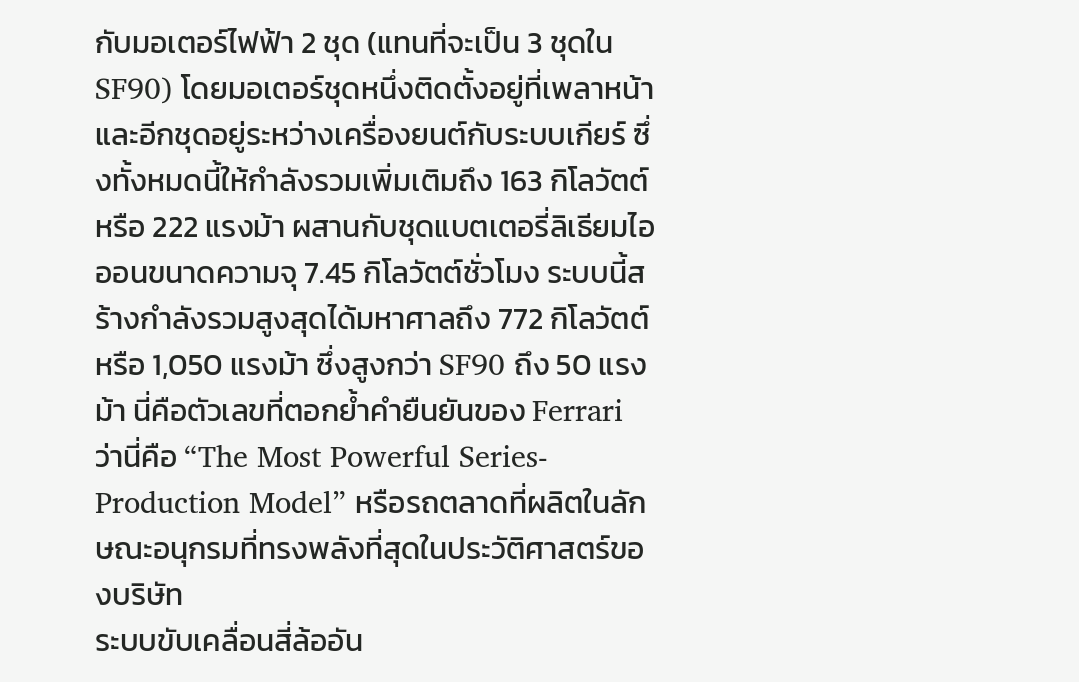กับมอเตอร์ไฟฟ้า 2 ชุด (แทนที่จะเป็น 3 ชุดใน SF90) โดยมอเตอร์ชุดหนึ่งติดตั้งอยู่ที่เพลาหน้า และอีกชุดอยู่ระหว่างเครื่องยนต์กับระบบเกียร์ ซึ่งทั้งหมดนี้ให้กำลังรวมเพิ่มเติมถึง 163 กิโลวัตต์ หรือ 222 แรงม้า ผสานกับชุดแบตเตอรี่ลิเธียมไอออนขนาดความจุ 7.45 กิโลวัตต์ชั่วโมง ระบบนี้สร้างกำลังรวมสูงสุดได้มหาศาลถึง 772 กิโลวัตต์ หรือ 1,050 แรงม้า ซึ่งสูงกว่า SF90 ถึง 50 แรงม้า นี่คือตัวเลขที่ตอกย้ำคำยืนยันของ Ferrari ว่านี่คือ “The Most Powerful Series-Production Model” หรือรถตลาดที่ผลิตในลักษณะอนุกรมที่ทรงพลังที่สุดในประวัติศาสตร์ของบริษัท
ระบบขับเคลื่อนสี่ล้ออัน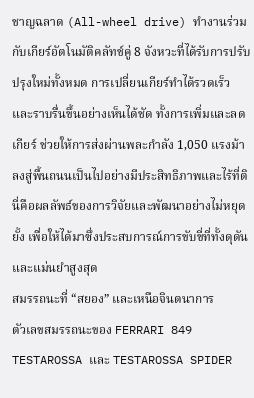ชาญฉลาด (All-wheel drive) ทำงานร่วมกับเกียร์อัตโนมัติคลัทช์คู่ 8 จังหวะที่ได้รับการปรับปรุงใหม่ทั้งหมด การเปลี่ยนเกียร์ทำได้รวดเร็วและราบรื่นขึ้นอย่างเห็นได้ชัด ทั้งการเพิ่มและลดเกียร์ ช่วยให้การส่งผ่านพละกำลัง 1,050 แรงม้า ลงสู่พื้นถนนเป็นไปอย่างมีประสิทธิภาพและไร้ที่ติ นี่คือผลลัพธ์ของการวิจัยและพัฒนาอย่างไม่หยุดยั้ง เพื่อให้ได้มาซึ่งประสบการณ์การขับขี่ที่ทั้งดุดันและแม่นยำสูงสุด
สมรรถนะที่ “สยอง” และเหนือจินตนาการ
ตัวเลขสมรรถนะของ FERRARI 849 TESTAROSSA และ TESTAROSSA SPIDER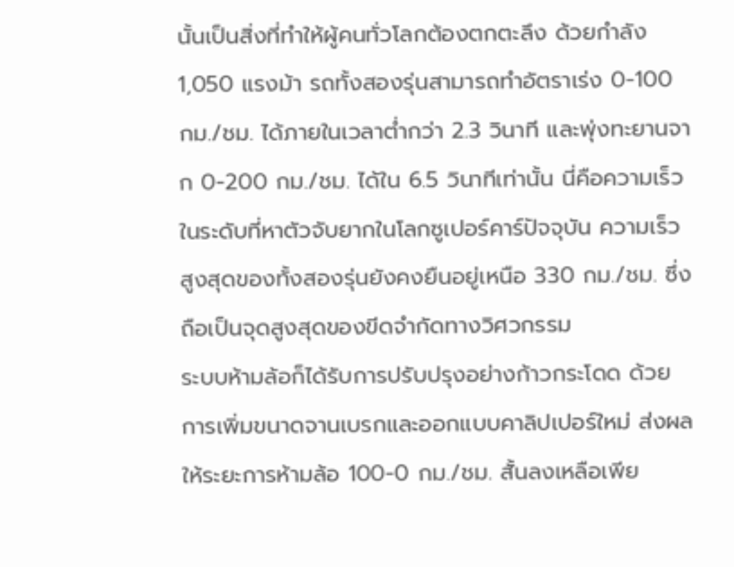นั้นเป็นสิ่งที่ทำให้ผู้คนทั่วโลกต้องตกตะลึง ด้วยกำลัง 1,050 แรงม้า รถทั้งสองรุ่นสามารถทำอัตราเร่ง 0-100 กม./ชม. ได้ภายในเวลาต่ำกว่า 2.3 วินาที และพุ่งทะยานจาก 0-200 กม./ชม. ได้ใน 6.5 วินาทีเท่านั้น นี่คือความเร็วในระดับที่หาตัวจับยากในโลกซูเปอร์คาร์ปัจจุบัน ความเร็วสูงสุดของทั้งสองรุ่นยังคงยืนอยู่เหนือ 330 กม./ชม. ซึ่งถือเป็นจุดสูงสุดของขีดจำกัดทางวิศวกรรม
ระบบห้ามล้อก็ได้รับการปรับปรุงอย่างก้าวกระโดด ด้วยการเพิ่มขนาดจานเบรกและออกแบบคาลิปเปอร์ใหม่ ส่งผลให้ระยะการห้ามล้อ 100-0 กม./ชม. สั้นลงเหลือเพีย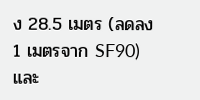ง 28.5 เมตร (ลดลง 1 เมตรจาก SF90) และ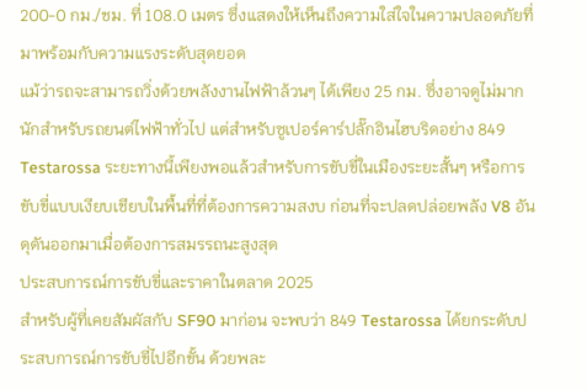200-0 กม./ชม. ที่ 108.0 เมตร ซึ่งแสดงให้เห็นถึงความใส่ใจในความปลอดภัยที่มาพร้อมกับความแรงระดับสุดยอด
แม้ว่ารถจะสามารถวิ่งด้วยพลังงานไฟฟ้าล้วนๆ ได้เพียง 25 กม. ซึ่งอาจดูไม่มากนักสำหรับรถยนต์ไฟฟ้าทั่วไป แต่สำหรับซูเปอร์คาร์ปลั๊กอินไฮบริดอย่าง 849 Testarossa ระยะทางนี้เพียงพอแล้วสำหรับการขับขี่ในเมืองระยะสั้นๆ หรือการขับขี่แบบเงียบเชียบในพื้นที่ที่ต้องการความสงบ ก่อนที่จะปลดปล่อยพลัง V8 อันดุดันออกมาเมื่อต้องการสมรรถนะสูงสุด
ประสบการณ์การขับขี่และราคาในตลาด 2025
สำหรับผู้ที่เคยสัมผัสกับ SF90 มาก่อน จะพบว่า 849 Testarossa ได้ยกระดับประสบการณ์การขับขี่ไปอีกขั้น ด้วยพละ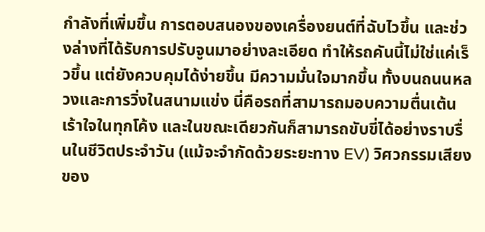กำลังที่เพิ่มขึ้น การตอบสนองของเครื่องยนต์ที่ฉับไวขึ้น และช่วงล่างที่ได้รับการปรับจูนมาอย่างละเอียด ทำให้รถคันนี้ไม่ใช่แค่เร็วขึ้น แต่ยังควบคุมได้ง่ายขึ้น มีความมั่นใจมากขึ้น ทั้งบนถนนหลวงและการวิ่งในสนามแข่ง นี่คือรถที่สามารถมอบความตื่นเต้นเร้าใจในทุกโค้ง และในขณะเดียวกันก็สามารถขับขี่ได้อย่างราบรื่นในชีวิตประจำวัน (แม้จะจำกัดด้วยระยะทาง EV) วิศวกรรมเสียงของ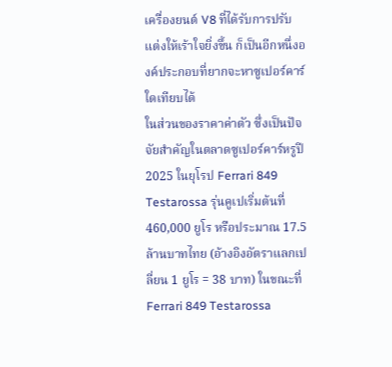เครื่องยนต์ V8 ที่ได้รับการปรับแต่งให้เร้าใจยิ่งขึ้น ก็เป็นอีกหนึ่งองค์ประกอบที่ยากจะหาซูเปอร์คาร์ใดเทียบได้
ในส่วนของราคาค่าตัว ซึ่งเป็นปัจจัยสำคัญในตลาดซูเปอร์คาร์หรูปี 2025 ในยุโรป Ferrari 849 Testarossa รุ่นคูเปเริ่มต้นที่ 460,000 ยูโร หรือประมาณ 17.5 ล้านบาทไทย (อ้างอิงอัตราแลกเปลี่ยน 1 ยูโร = 38 บาท) ในขณะที่ Ferrari 849 Testarossa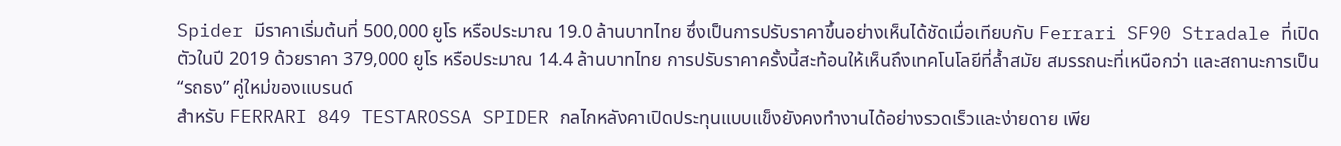Spider มีราคาเริ่มต้นที่ 500,000 ยูโร หรือประมาณ 19.0 ล้านบาทไทย ซึ่งเป็นการปรับราคาขึ้นอย่างเห็นได้ชัดเมื่อเทียบกับ Ferrari SF90 Stradale ที่เปิดตัวในปี 2019 ด้วยราคา 379,000 ยูโร หรือประมาณ 14.4 ล้านบาทไทย การปรับราคาครั้งนี้สะท้อนให้เห็นถึงเทคโนโลยีที่ล้ำสมัย สมรรถนะที่เหนือกว่า และสถานะการเป็น “รถธง” คู่ใหม่ของแบรนด์
สำหรับ FERRARI 849 TESTAROSSA SPIDER กลไกหลังคาเปิดประทุนแบบแข็งยังคงทำงานได้อย่างรวดเร็วและง่ายดาย เพีย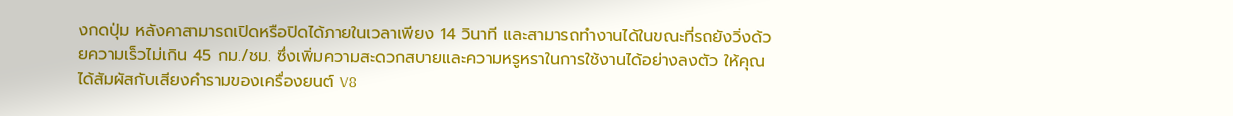งกดปุ่ม หลังคาสามารถเปิดหรือปิดได้ภายในเวลาเพียง 14 วินาที และสามารถทำงานได้ในขณะที่รถยังวิ่งด้วยความเร็วไม่เกิน 45 กม./ชม. ซึ่งเพิ่มความสะดวกสบายและความหรูหราในการใช้งานได้อย่างลงตัว ให้คุณได้สัมผัสกับเสียงคำรามของเครื่องยนต์ V8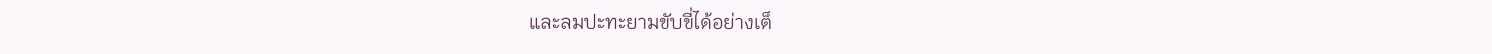และลมปะทะยามขับขี่ได้อย่างเต็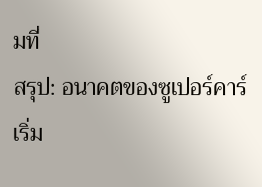มที่
สรุป: อนาคตของซูเปอร์คาร์เริ่ม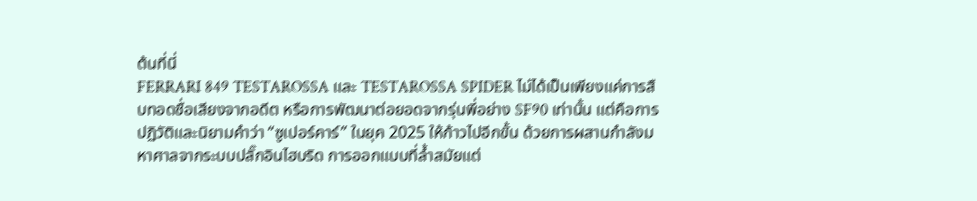ต้นที่นี่
FERRARI 849 TESTAROSSA และ TESTAROSSA SPIDER ไม่ได้เป็นเพียงแค่การสืบทอดชื่อเสียงจากอดีต หรือการพัฒนาต่อยอดจากรุ่นพี่อย่าง SF90 เท่านั้น แต่คือการปฏิวัติและนิยามคำว่า “ซูเปอร์คาร์” ในยุค 2025 ให้ก้าวไปอีกขั้น ด้วยการผสานกำลังมหาศาลจากระบบปลั๊กอินไฮบริด การออกแบบที่ล้ำสมัยแต่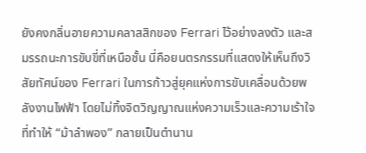ยังคงกลิ่นอายความคลาสสิกของ Ferrari ไว้อย่างลงตัว และสมรรถนะการขับขี่ที่เหนือชั้น นี่คือยนตรกรรมที่แสดงให้เห็นถึงวิสัยทัศน์ของ Ferrari ในการก้าวสู่ยุคแห่งการขับเคลื่อนด้วยพลังงานไฟฟ้า โดยไม่ทิ้งจิตวิญญาณแห่งความเร็วและความเร้าใจที่ทำให้ “ม้าลำพอง” กลายเป็นตำนาน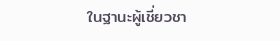ในฐานะผู้เชี่ยวชา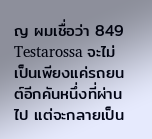ญ ผมเชื่อว่า 849 Testarossa จะไม่เป็นเพียงแค่รถยนต์อีกคันหนึ่งที่ผ่านไป แต่จะกลายเป็น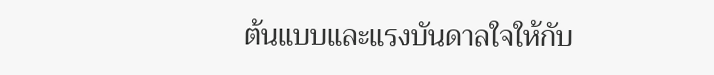ต้นแบบและแรงบันดาลใจให้กับ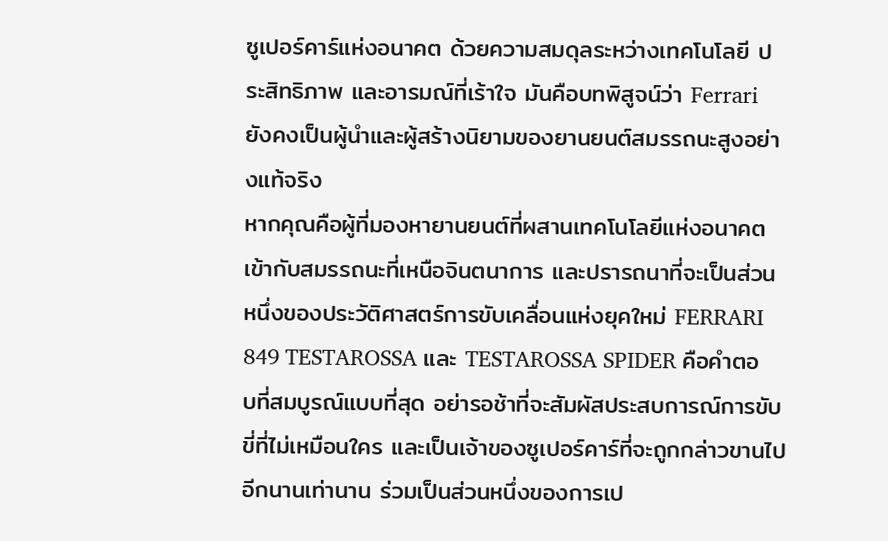ซูเปอร์คาร์แห่งอนาคต ด้วยความสมดุลระหว่างเทคโนโลยี ประสิทธิภาพ และอารมณ์ที่เร้าใจ มันคือบทพิสูจน์ว่า Ferrari ยังคงเป็นผู้นำและผู้สร้างนิยามของยานยนต์สมรรถนะสูงอย่างแท้จริง
หากคุณคือผู้ที่มองหายานยนต์ที่ผสานเทคโนโลยีแห่งอนาคตเข้ากับสมรรถนะที่เหนือจินตนาการ และปรารถนาที่จะเป็นส่วนหนึ่งของประวัติศาสตร์การขับเคลื่อนแห่งยุคใหม่ FERRARI 849 TESTAROSSA และ TESTAROSSA SPIDER คือคำตอบที่สมบูรณ์แบบที่สุด อย่ารอช้าที่จะสัมผัสประสบการณ์การขับขี่ที่ไม่เหมือนใคร และเป็นเจ้าของซูเปอร์คาร์ที่จะถูกกล่าวขานไปอีกนานเท่านาน ร่วมเป็นส่วนหนึ่งของการเป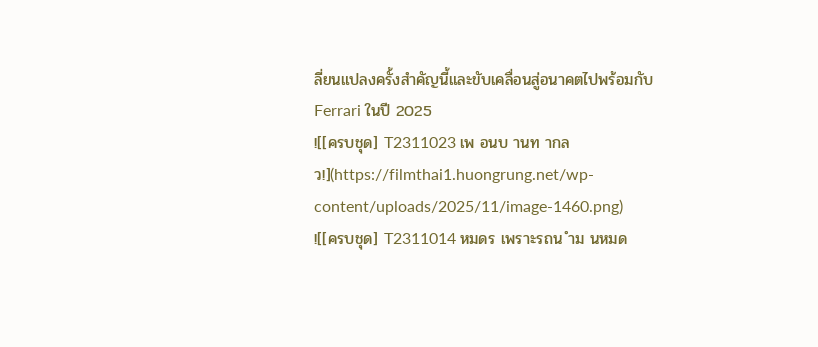ลี่ยนแปลงครั้งสำคัญนี้และขับเคลื่อนสู่อนาคตไปพร้อมกับ Ferrari ในปี 2025
![[ครบชุด] T2311023 เพ อนบ านท ากล ว!](https://filmthai1.huongrung.net/wp-content/uploads/2025/11/image-1460.png)
![[ครบชุด] T2311014 หมดร เพราะรถน ำม นหมด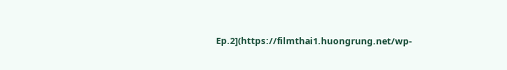Ep.2](https://filmthai1.huongrung.net/wp-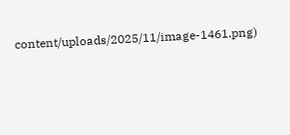content/uploads/2025/11/image-1461.png)